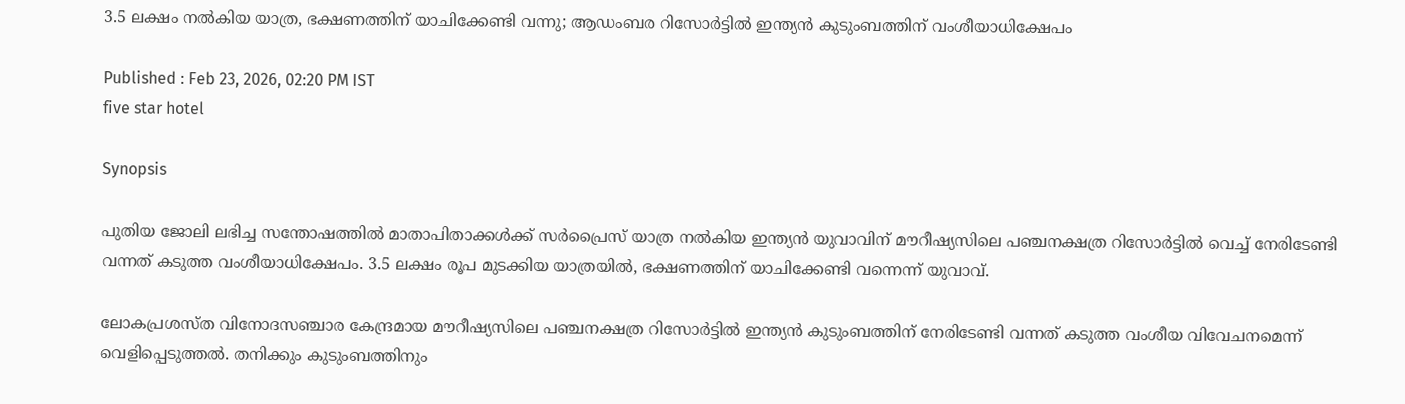3.5 ലക്ഷം നൽകിയ യാത്ര, ഭക്ഷണത്തിന് യാചിക്കേണ്ടി വന്നു; ആഡംബര റിസോർട്ടിൽ ഇന്ത്യൻ കുടുംബത്തിന് വംശീയാധിക്ഷേപം

Published : Feb 23, 2026, 02:20 PM IST
five star hotel

Synopsis

പുതിയ ജോലി ലഭിച്ച സന്തോഷത്തിൽ മാതാപിതാക്കൾക്ക് സർപ്രൈസ് യാത്ര നൽകിയ ഇന്ത്യൻ യുവാവിന് മൗറീഷ്യസിലെ പഞ്ചനക്ഷത്ര റിസോർട്ടിൽ വെച്ച് നേരിടേണ്ടി വന്നത് കടുത്ത വംശീയാധിക്ഷേപം. 3.5 ലക്ഷം രൂപ മുടക്കിയ യാത്രയിൽ, ഭക്ഷണത്തിന് യാചിക്കേണ്ടി വന്നെന്ന് യുവാവ്.

ലോകപ്രശസ്ത വിനോദസഞ്ചാര കേന്ദ്രമായ മൗറീഷ്യസിലെ പഞ്ചനക്ഷത്ര റിസോർട്ടിൽ ഇന്ത്യൻ കുടുംബത്തിന് നേരിടേണ്ടി വന്നത് കടുത്ത വംശീയ വിവേചനമെന്ന് വെളിപ്പെടുത്തൽ. തനിക്കും കുടുംബത്തിനും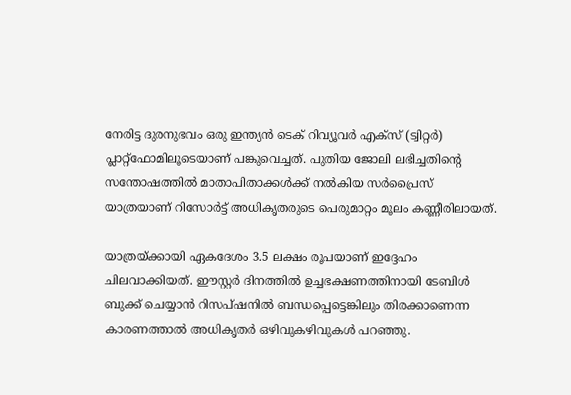നേരിട്ട ദുരനുഭവം ഒരു ഇന്ത്യൻ ടെക് റിവ്യൂവർ എക്സ് (ട്വിറ്റർ) പ്ലാറ്റ്‌ഫോമിലൂടെയാണ് പങ്കുവെച്ചത്. പുതിയ ജോലി ലഭിച്ചതിന്റെ സന്തോഷത്തിൽ മാതാപിതാക്കൾക്ക് നൽകിയ സർപ്രൈസ് യാത്രയാണ് റിസോർട്ട് അധികൃതരുടെ പെരുമാറ്റം മൂലം കണ്ണീരിലായത്.

യാത്രയ്ക്കായി ഏകദേശം 3.5 ലക്ഷം രൂപയാണ് ഇദ്ദേഹം ചിലവാക്കിയത്. ഈസ്റ്റർ ദിനത്തിൽ ഉച്ചഭക്ഷണത്തിനായി ടേബിൾ ബുക്ക് ചെയ്യാൻ റിസപ്ഷനിൽ ബന്ധപ്പെട്ടെങ്കിലും തിരക്കാണെന്ന കാരണത്താൽ അധികൃതർ ഒഴിവുകഴിവുകൾ പറഞ്ഞു.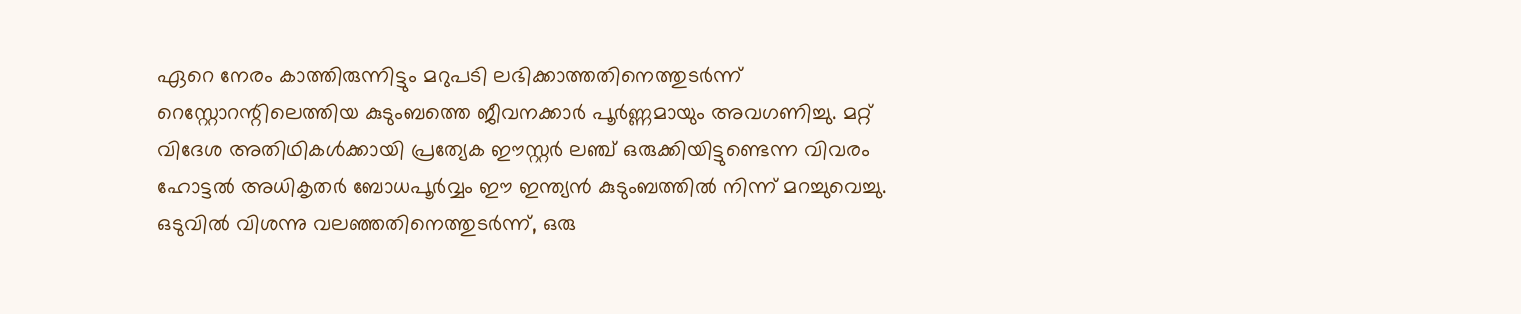ഏറെ നേരം കാത്തിരുന്നിട്ടും മറുപടി ലഭിക്കാത്തതിനെത്തുടർന്ന് റെസ്റ്റോറന്റിലെത്തിയ കുടുംബത്തെ ജീവനക്കാർ പൂർണ്ണമായും അവഗണിച്ചു. മറ്റ് വിദേശ അതിഥികൾക്കായി പ്രത്യേക ഈസ്റ്റർ ലഞ്ച് ഒരുക്കിയിട്ടുണ്ടെന്ന വിവരം ഹോട്ടൽ അധികൃതർ ബോധപൂർവ്വം ഈ ഇന്ത്യൻ കുടുംബത്തിൽ നിന്ന് മറച്ചുവെച്ചു. ഒടുവിൽ വിശന്നു വലഞ്ഞതിനെത്തുടർന്ന്, ഒരു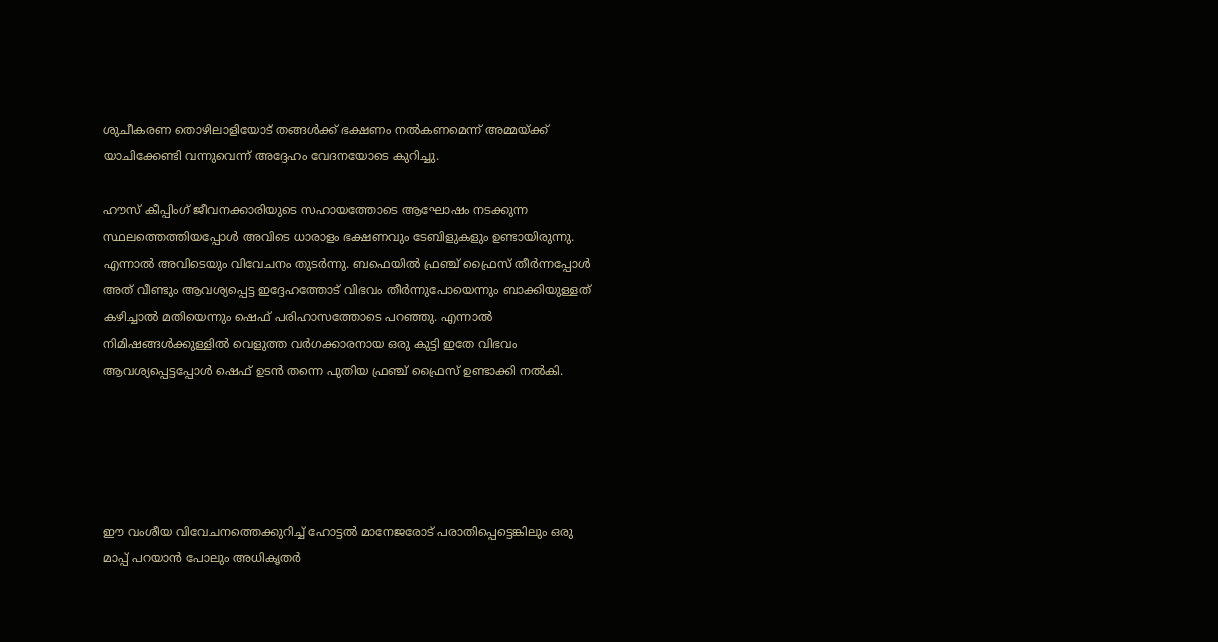ശുചീകരണ തൊഴിലാളിയോട് തങ്ങൾക്ക് ഭക്ഷണം നൽകണമെന്ന് അമ്മയ്ക്ക് യാചിക്കേണ്ടി വന്നുവെന്ന് അദ്ദേഹം വേദനയോടെ കുറിച്ചു.

ഹൗസ് കീപ്പിംഗ് ജീവനക്കാരിയുടെ സഹായത്തോടെ ആഘോഷം നടക്കുന്ന സ്ഥലത്തെത്തിയപ്പോൾ അവിടെ ധാരാളം ഭക്ഷണവും ടേബിളുകളും ഉണ്ടായിരുന്നു. എന്നാൽ അവിടെയും വിവേചനം തുടർന്നു. ബഫെയിൽ ഫ്രഞ്ച് ഫ്രൈസ് തീർന്നപ്പോൾ അത് വീണ്ടും ആവശ്യപ്പെട്ട ഇദ്ദേഹത്തോട് വിഭവം തീർന്നുപോയെന്നും ബാക്കിയുള്ളത് കഴിച്ചാൽ മതിയെന്നും ഷെഫ് പരിഹാസത്തോടെ പറഞ്ഞു. എന്നാൽ നിമിഷങ്ങൾക്കുള്ളിൽ വെളുത്ത വർഗക്കാരനായ ഒരു കുട്ടി ഇതേ വിഭവം ആവശ്യപ്പെട്ടപ്പോൾ ഷെഫ് ഉടൻ തന്നെ പുതിയ ഫ്രഞ്ച് ഫ്രൈസ് ഉണ്ടാക്കി നൽകി.





ഈ വംശീയ വിവേചനത്തെക്കുറിച്ച് ഹോട്ടൽ മാനേജരോട് പരാതിപ്പെട്ടെങ്കിലും ഒരു മാപ്പ് പറയാൻ പോലും അധികൃതർ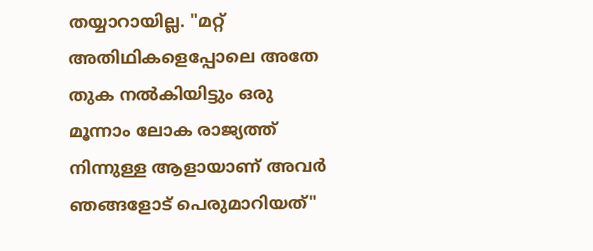തയ്യാറായില്ല. "മറ്റ് അതിഥികളെപ്പോലെ അതേ തുക നൽകിയിട്ടും ഒരു മൂന്നാം ലോക രാജ്യത്ത് നിന്നുള്ള ആളായാണ് അവർ ഞങ്ങളോട് പെരുമാറിയത്"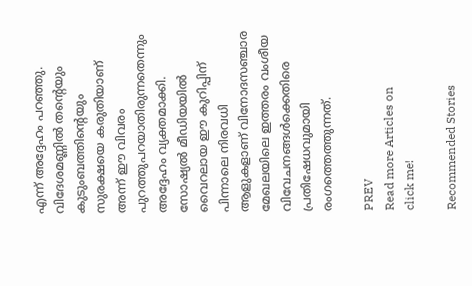എന്ന് അദ്ദേഹം പറഞ്ഞു. വിദേശമണ്ണിൽ തന്റെയും കുടുംബത്തിന്റെയും സുരക്ഷയെ കരുതിയാണ് അന്ന് ഈ വിവരം പുറത്തുപറയാതിരുന്നതെന്നും അദ്ദേഹം വ്യക്തമാക്കി. സോഷ്യൽ മീഡിയയിൽ വൈറലായ ഈ കുറിപ്പിന് പിന്നാലെ നിരവധി ആളുകളാണ് വിനോദസഞ്ചാര മേഖലയിലെ ഇത്തരം വംശീയ വിവേചനങ്ങൾക്കെതിരെ പ്രതിഷേധവുമായി രംഗത്തെത്തുന്നത്.

PREV
Read more Articles on
click me!

Recommended Stories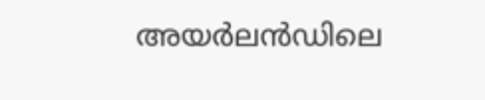അയർലൻഡിലെ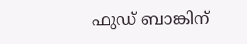ഫുഡ് ബാങ്കിന്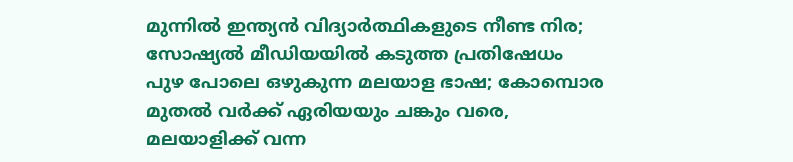മുന്നിൽ ഇന്ത്യൻ വിദ്യാർത്ഥികളുടെ നീണ്ട നിര; സോഷ്യൽ മീഡിയയിൽ കടുത്ത പ്രതിഷേധം
പുഴ പോലെ ഒഴുകുന്ന മലയാള ഭാഷ; കോമ്പൊര മുതൽ വർക്ക് ഏരിയയും ചങ്കും വരെ, മലയാളിക്ക് വന്ന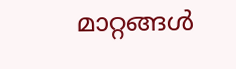മാറ്റങ്ങൾ